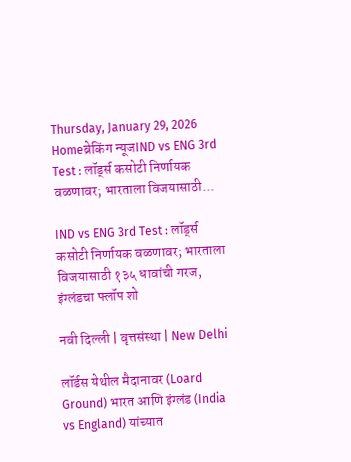Thursday, January 29, 2026
Homeब्रेकिंग न्यूजIND vs ENG 3rd Test : लॉर्ड्स कसोटी निर्णायक वळणावर; भारताला विजयासाठी...

IND vs ENG 3rd Test : लॉर्ड्स कसोटी निर्णायक वळणावर; भारताला विजयासाठी १३५ धावांची गरज, इंग्लंडचा फ्लॉप शो

नवी दिल्ली | वृत्तसंस्था | New Delhi

लॉर्डस येथील मैदानावर (Loard Ground) भारत आणि इंग्लंड (India vs England) यांच्यात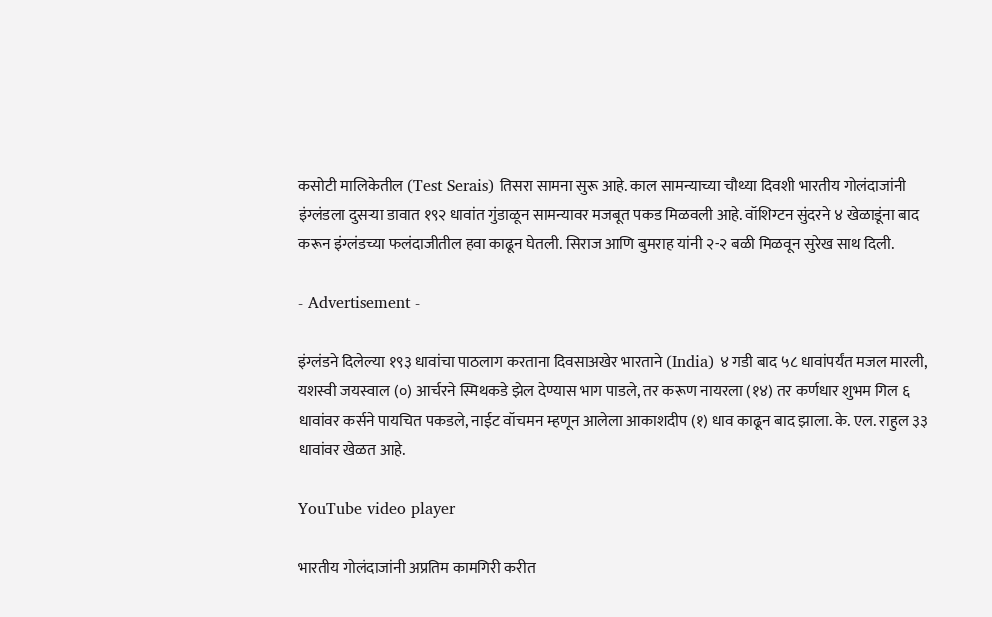कसोटी मालिकेतील (Test Serais) तिसरा सामना सुरू आहे. काल सामन्याच्या चौथ्या दिवशी भारतीय गोलंदाजांनी इंग्लंडला दुसऱ्या डावात १९२ धावांत गुंडाळून सामन्यावर मजबूत पकड मिळवली आहे. वॉशिग्टन सुंदरने ४ खेळाडूंना बाद करून इंग्लंडच्या फलंदाजीतील हवा काढून घेतली. सिराज आणि बुमराह यांनी २-२ बळी मिळवून सुरेख साथ दिली.

- Advertisement -

इंग्लंडने दिलेल्या १९३ धावांचा पाठलाग करताना दिवसाअखेर भारताने (India) ४ गडी बाद ५८ धावांपर्यंत मजल मारली, यशस्वी जयस्वाल (०) आर्चरने स्मिथकडे झेल देण्यास भाग पाडले, तर करूण नायरला (१४) तर कर्णधार शुभम गिल ६ धावांवर कर्सने पायचित पकडले, नाईट वॉचमन म्हणून आलेला आकाशदीप (१) धाव काढून बाद झाला. के. एल. राहुल ३३ धावांवर खेळत आहे.

YouTube video player

भारतीय गोलंदाजांनी अप्रतिम कामगिरी करीत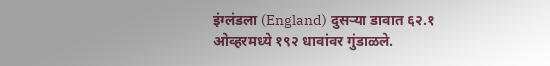इंग्लंडला (England) दुसऱ्या डावात ६२.१ ओव्हरमध्ये १९२ धावांवर गुंडाळले.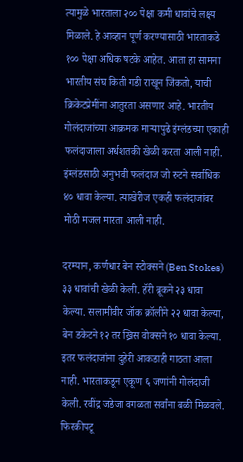त्यामुळे भारताला २०० पेक्षा कमी धावांचे लक्ष्य मिळाले. हे आव्हान पूर्ण करण्यासाठी भारताकडे १०० पेक्षा अधिक षटके आहेत. आता हा सामना भारतीय संघ किती गडी राखून जिंकतो, याची क्रिकेटप्रेमींना आतुरता असणार आहे. भारतीय गोलंदाजांच्या आक्रमक माऱ्यापुढे इंग्लंडच्या एकाही फलंदाजाला अर्धशतकी खेळी करता आली नाही. इंग्लंडसाठी अनुभवी फलंदाज जो रुटने सर्वाधिक ४० धावा केल्या. त्याखेरीज एकही फलंदाजांवर मोठी मजल मारता आली नाही.

दरम्यान, कर्णधार बेन स्टोक्सने (Ben Stokes) ३३ धावांची खेळी केली. हॅरी ब्रूकने २३ धावा केल्या. सलामीवीर जॉक क्रॉलीने २२ धावा केल्या, बेन डकेटने १२ तर ख्रिस वोक्सने १० धावा केल्या. इतर फलंदाजांना दुहेरी आकडाही गाठता आला नाही. भारताकडून एकूण ६ जणांनी गोलंदाजी केली. रवींद्र जडेजा वगळता सर्वांना बळी मिळवले. फिरकीपटू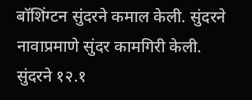बॉशिंग्टन सुंदरने कमाल केली. सुंदरने नावाप्रमाणे सुंदर कामगिरी केली. सुंदरने १२.१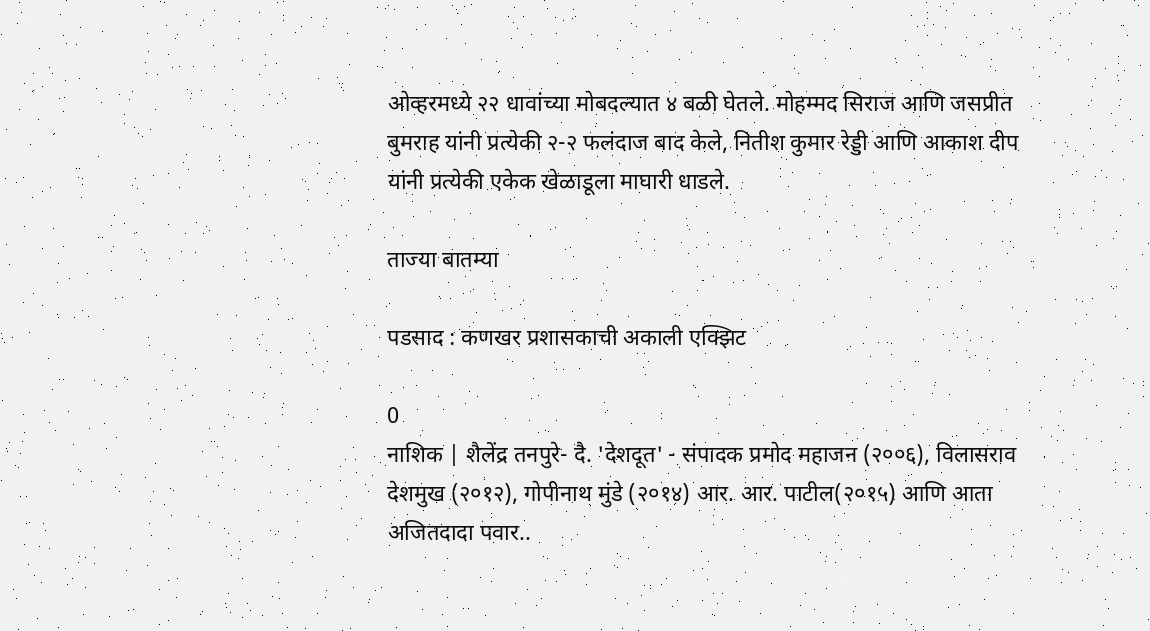ओव्हरमध्ये २२ धावांच्या मोबदल्यात ४ बळी घेतले. मोहम्मद सिराज आणि जसप्रीत बुमराह यांनी प्रत्येकी २-२ फलंदाज बाद केले, नितीश कुमार रेड्डी आणि आकाश दीप यांनी प्रत्येकी एकेक खेळाडूला माघारी धाडले.

ताज्या बातम्या

पडसाद : कणखर प्रशासकाची अकाली एक्झिट

0
नाशिक | शैलेंद्र तनपुरे- दै. 'देशदूत' - संपादक प्रमोद महाजन (२००६), विलासराव देशमुख (२०१२), गोपीनाथ मुंडे (२०१४) आर. आर. पाटील(२०१५) आणि आता अजितदादा पवार..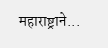महाराष्ट्राने...